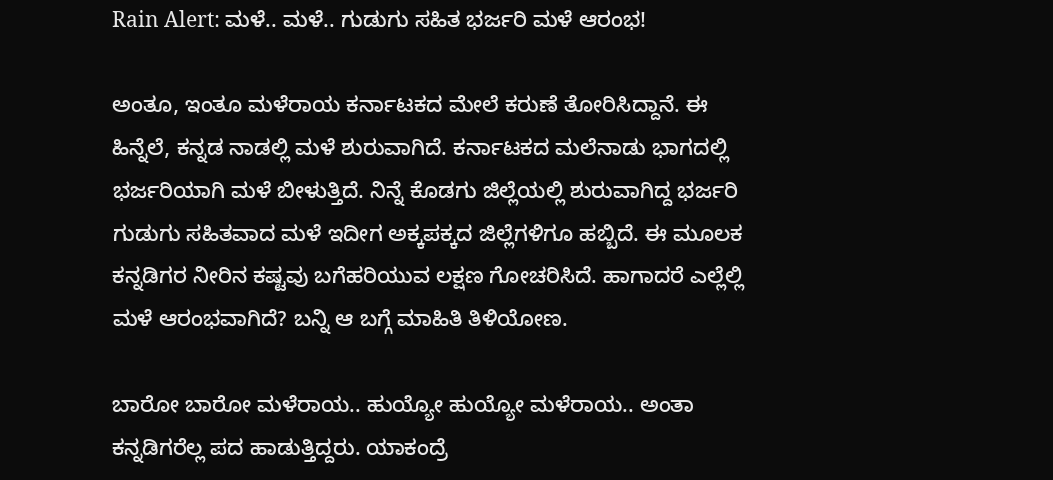Rain Alert: ಮಳೆ.. ಮಳೆ.. ಗುಡುಗು ಸಹಿತ ಭರ್ಜರಿ ಮಳೆ ಆರಂಭ!

ಅಂತೂ, ಇಂತೂ ಮಳೆರಾಯ ಕರ್ನಾಟಕದ ಮೇಲೆ ಕರುಣೆ ತೋರಿಸಿದ್ದಾನೆ. ಈ ಹಿನ್ನೆಲೆ, ಕನ್ನಡ ನಾಡಲ್ಲಿ ಮಳೆ ಶುರುವಾಗಿದೆ. ಕರ್ನಾಟಕದ ಮಲೆನಾಡು ಭಾಗದಲ್ಲಿ ಭರ್ಜರಿಯಾಗಿ ಮಳೆ ಬೀಳುತ್ತಿದೆ. ನಿನ್ನೆ ಕೊಡಗು ಜಿಲ್ಲೆಯಲ್ಲಿ ಶುರುವಾಗಿದ್ದ ಭರ್ಜರಿ ಗುಡುಗು ಸಹಿತವಾದ ಮಳೆ ಇದೀಗ ಅಕ್ಕಪಕ್ಕದ ಜಿಲ್ಲೆಗಳಿಗೂ ಹಬ್ಬಿದೆ. ಈ ಮೂಲಕ ಕನ್ನಡಿಗರ ನೀರಿನ ಕಷ್ಟವು ಬಗೆಹರಿಯುವ ಲಕ್ಷಣ ಗೋಚರಿಸಿದೆ. ಹಾಗಾದರೆ ಎಲ್ಲೆಲ್ಲಿ ಮಳೆ ಆರಂಭವಾಗಿದೆ? ಬನ್ನಿ ಆ ಬಗ್ಗೆ ಮಾಹಿತಿ ತಿಳಿಯೋಣ.

ಬಾರೋ ಬಾರೋ ಮಳೆರಾಯ.. ಹುಯ್ಯೋ ಹುಯ್ಯೋ ಮಳೆರಾಯ.. ಅಂತಾ ಕನ್ನಡಿಗರೆಲ್ಲ ಪದ ಹಾಡುತ್ತಿದ್ದರು. ಯಾಕಂದ್ರೆ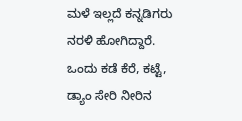ಮಳೆ ಇಲ್ಲದೆ ಕನ್ನಡಿಗರು ನರಳಿ ಹೋಗಿದ್ದಾರೆ. ಒಂದು ಕಡೆ ಕೆರೆ, ಕಟ್ಟೆ, ಡ್ಯಾಂ ಸೇರಿ ನೀರಿನ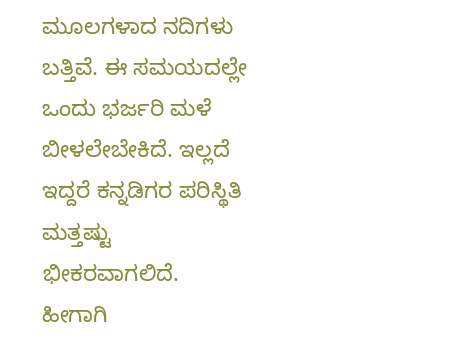ಮೂಲಗಳಾದ ನದಿಗಳು ಬತ್ತಿವೆ. ಈ ಸಮಯದಲ್ಲೇ ಒಂದು ಭರ್ಜರಿ ಮಳೆ ಬೀಳಲೇಬೇಕಿದೆ. ಇಲ್ಲದೆ ಇದ್ದರೆ ಕನ್ನಡಿಗರ ಪರಿಸ್ಥಿತಿ ಮತ್ತಷ್ಟು ಭೀಕರವಾಗಲಿದೆ. ಹೀಗಾಗಿ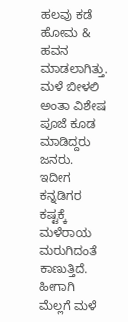ಹಲವು ಕಡೆ ಹೋಮ & ಹವನ ಮಾಡಲಾಗಿತ್ತು. ಮಳೆ ಬೀಳಲಿ ಅಂತಾ ವಿಶೇಷ ಪೂಜೆ ಕೂಡ ಮಾಡಿದ್ದರು ಜನರು. ಇದೀಗ ಕನ್ನಡಿಗರ ಕಷ್ಟಕ್ಕೆ ಮಳೆರಾಯ ಮರುಗಿದಂತೆ ಕಾಣುತ್ತಿದೆ. ಹೀಗಾಗಿ ಮೆಲ್ಲಗೆ ಮಳೆ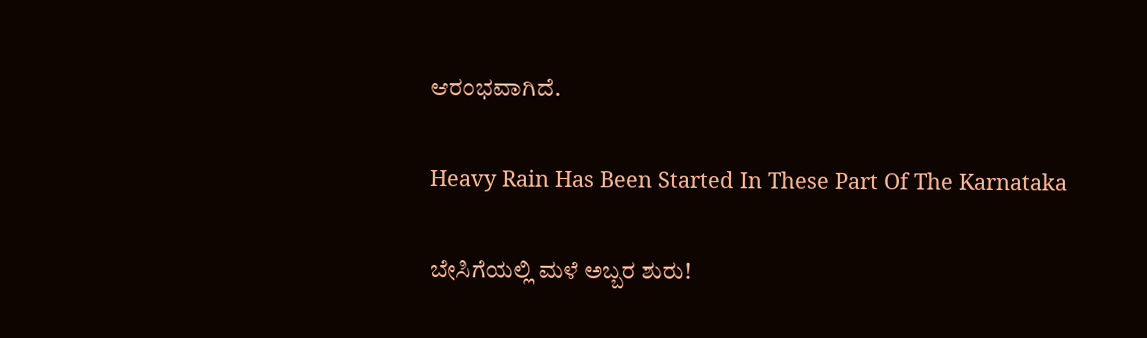ಆರಂಭವಾಗಿದೆ.

Heavy Rain Has Been Started In These Part Of The Karnataka

ಬೇಸಿಗೆಯಲ್ಲಿ ಮಳೆ ಅಬ್ಬರ ಶುರು!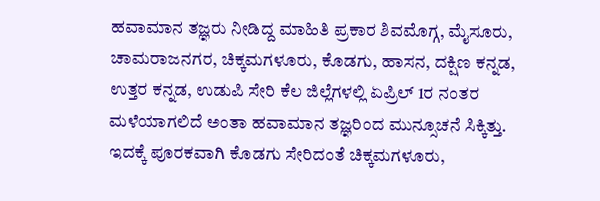ಹವಾಮಾನ ತಜ್ಞರು ನೀಡಿದ್ದ ಮಾಹಿತಿ ಪ್ರಕಾರ ಶಿವಮೊಗ್ಗ, ಮೈಸೂರು, ಚಾಮರಾಜನಗರ, ಚಿಕ್ಕಮಗಳೂರು, ಕೊಡಗು, ಹಾಸನ, ದಕ್ಷಿಣ ಕನ್ನಡ, ಉತ್ತರ ಕನ್ನಡ, ಉಡುಪಿ ಸೇರಿ ಕೆಲ ಜಿಲ್ಲೆಗಳಲ್ಲಿ ಏಪ್ರಿಲ್ 1ರ ನಂತರ ಮಳೆಯಾಗಲಿದೆ ಅಂತಾ ಹವಾಮಾನ ತಜ್ಞರಿಂದ ಮುನ್ಸೂಚನೆ ಸಿಕ್ಕಿತ್ತು. ಇದಕ್ಕೆ ಪೂರಕವಾಗಿ ಕೊಡಗು ಸೇರಿದಂತೆ ಚಿಕ್ಕಮಗಳೂರು,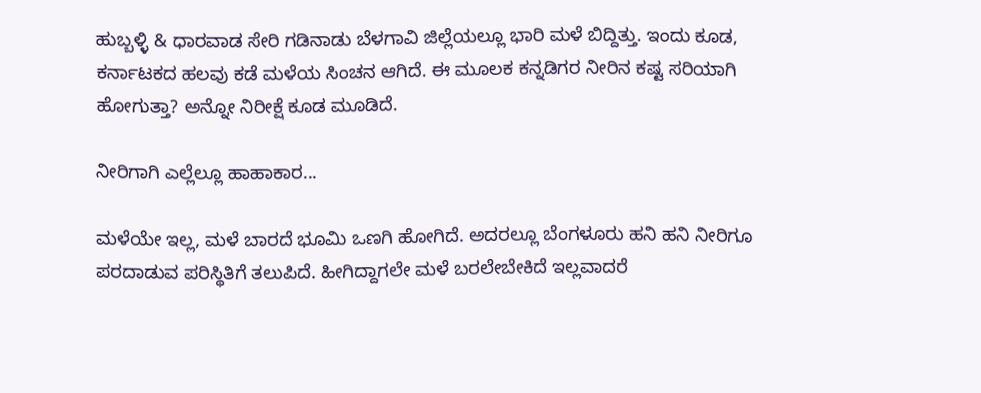ಹುಬ್ಬಳ್ಳಿ & ಧಾರವಾಡ ಸೇರಿ ಗಡಿನಾಡು ಬೆಳಗಾವಿ ಜಿಲ್ಲೆಯಲ್ಲೂ ಭಾರಿ ಮಳೆ ಬಿದ್ದಿತ್ತು. ಇಂದು ಕೂಡ, ಕರ್ನಾಟಕದ ಹಲವು ಕಡೆ ಮಳೆಯ ಸಿಂಚನ ಆಗಿದೆ. ಈ ಮೂಲಕ ಕನ್ನಡಿಗರ ನೀರಿನ ಕಷ್ಟ ಸರಿಯಾಗಿ ಹೋಗುತ್ತಾ? ಅನ್ನೋ ನಿರೀಕ್ಷೆ ಕೂಡ ಮೂಡಿದೆ.

ನೀರಿಗಾಗಿ ಎಲ್ಲೆಲ್ಲೂ ಹಾಹಾಕಾರ...

ಮಳೆಯೇ ಇಲ್ಲ, ಮಳೆ ಬಾರದೆ ಭೂಮಿ ಒಣಗಿ ಹೋಗಿದೆ. ಅದರಲ್ಲೂ ಬೆಂಗಳೂರು ಹನಿ ಹನಿ ನೀರಿಗೂ ಪರದಾಡುವ ಪರಿಸ್ಥಿತಿಗೆ ತಲುಪಿದೆ. ಹೀಗಿದ್ದಾಗಲೇ ಮಳೆ ಬರಲೇಬೇಕಿದೆ ಇಲ್ಲವಾದರೆ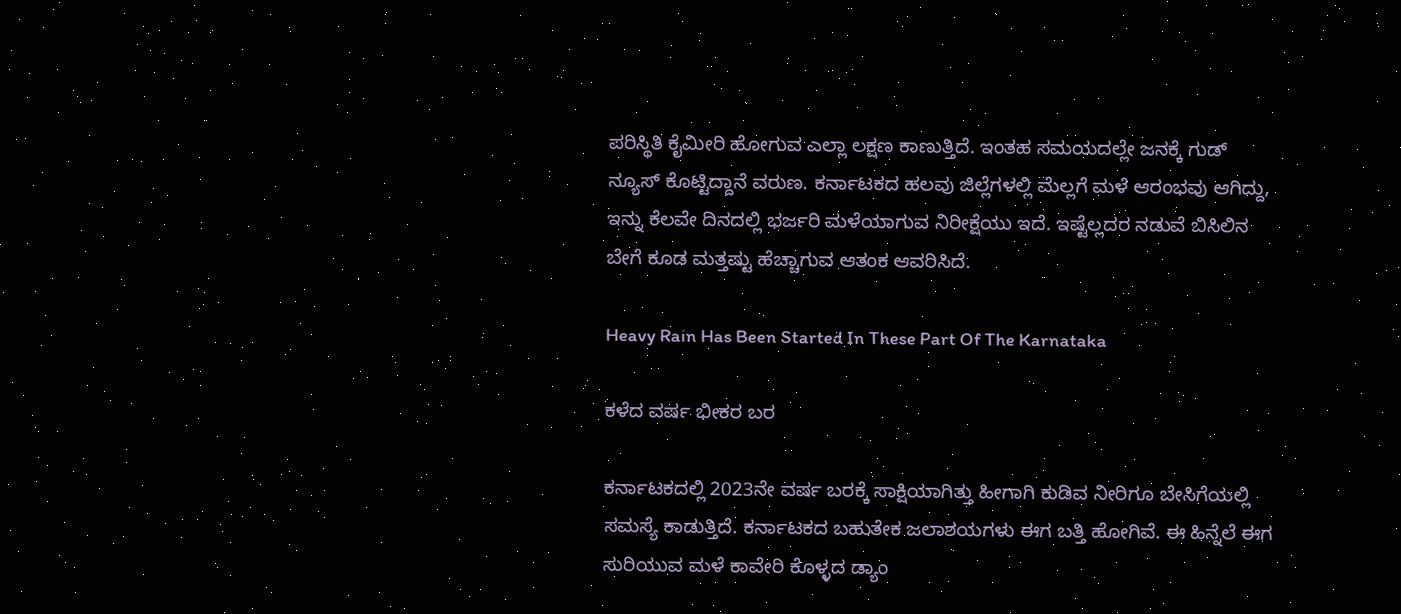ಪರಿಸ್ಥಿತಿ ಕೈಮೀರಿ ಹೋಗುವ ಎಲ್ಲಾ ಲಕ್ಷಣ ಕಾಣುತ್ತಿದೆ. ಇಂತಹ ಸಮಯದಲ್ಲೇ ಜನಕ್ಕೆ ಗುಡ್ ನ್ಯೂಸ್ ಕೊಟ್ಟಿದ್ದಾನೆ ವರುಣ. ಕರ್ನಾಟಕದ ಹಲವು ಜಿಲ್ಲೆಗಳಲ್ಲಿ ಮೆಲ್ಲಗೆ ಮಳೆ ಆರಂಭವು ಆಗಿದ್ದು, ಇನ್ನು ಕೆಲವೇ ದಿನದಲ್ಲಿ ಭರ್ಜರಿ ಮಳೆಯಾಗುವ ನಿರೀಕ್ಷೆಯು ಇದೆ. ಇಷ್ಟೆಲ್ಲದರ ನಡುವೆ ಬಿಸಿಲಿನ ಬೇಗೆ ಕೂಡ ಮತ್ತಷ್ಟು ಹೆಚ್ಚಾಗುವ ಆತಂಕ ಆವರಿಸಿದೆ.

Heavy Rain Has Been Started In These Part Of The Karnataka

ಕಳೆದ ವರ್ಷ ಭೀಕರ ಬರ

ಕರ್ನಾಟಕದಲ್ಲಿ 2023ನೇ ವರ್ಷ ಬರಕ್ಕೆ ಸಾಕ್ಷಿಯಾಗಿತ್ತು ಹೀಗಾಗಿ ಕುಡಿವ ನೀರಿಗೂ ಬೇಸಿಗೆಯಲ್ಲಿ ಸಮಸ್ಯೆ ಕಾಡುತ್ತಿದೆ. ಕರ್ನಾಟಕದ ಬಹುತೇಕ ಜಲಾಶಯಗಳು ಈಗ ಬತ್ತಿ ಹೋಗಿವೆ. ಈ ಹಿನ್ನೆಲೆ ಈಗ ಸುರಿಯುವ ಮಳೆ ಕಾವೇರಿ ಕೊಳ್ಳದ ಡ್ಯಾಂ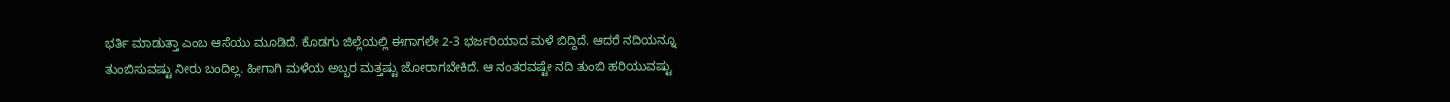ಭರ್ತಿ ಮಾಡುತ್ತಾ ಎಂಬ ಆಸೆಯು ಮೂಡಿದೆ. ಕೊಡಗು ಜಿಲ್ಲೆಯಲ್ಲಿ ಈಗಾಗಲೇ 2-3 ಭರ್ಜರಿಯಾದ ಮಳೆ ಬಿದ್ದಿದೆ. ಆದರೆ ನದಿಯನ್ನೂ ತುಂಬಿಸುವಷ್ಟು ನೀರು ಬಂದಿಲ್ಲ. ಹೀಗಾಗಿ ಮಳೆಯ ಅಬ್ಬರ ಮತ್ತಷ್ಟು ಜೋರಾಗಬೇಕಿದೆ. ಆ ನಂತರವಷ್ಟೇ ನದಿ ತುಂಬಿ ಹರಿಯುವಷ್ಟು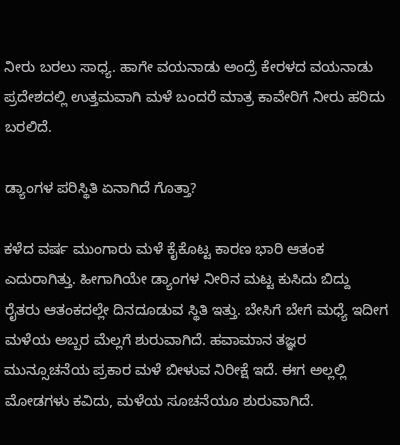ನೀರು ಬರಲು ಸಾಧ್ಯ. ಹಾಗೇ ವಯನಾಡು ಅಂದ್ರೆ ಕೇರಳದ ವಯನಾಡು ಪ್ರದೇಶದಲ್ಲಿ ಉತ್ತಮವಾಗಿ ಮಳೆ ಬಂದರೆ ಮಾತ್ರ ಕಾವೇರಿಗೆ ನೀರು ಹರಿದು ಬರಲಿದೆ.

ಡ್ಯಾಂಗಳ ಪರಿಸ್ಥಿತಿ ಏನಾಗಿದೆ ಗೊತ್ತಾ?

ಕಳೆದ ವರ್ಷ ಮುಂಗಾರು ಮಳೆ ಕೈಕೊಟ್ಟ ಕಾರಣ ಭಾರಿ ಆತಂಕ ಎದುರಾಗಿತ್ತು. ಹೀಗಾಗಿಯೇ ಡ್ಯಾಂಗಳ ನೀರಿನ ಮಟ್ಟ ಕುಸಿದು ಬಿದ್ದು ರೈತರು ಆತಂಕದಲ್ಲೇ ದಿನದೂಡುವ ಸ್ಥಿತಿ ಇತ್ತು. ಬೇಸಿಗೆ ಬೇಗೆ ಮಧ್ಯೆ ಇದೀಗ ಮಳೆಯ ಅಬ್ಬರ ಮೆಲ್ಲಗೆ ಶುರುವಾಗಿದೆ. ಹವಾಮಾನ ತಜ್ಞರ ಮುನ್ಸೂಚನೆಯ ಪ್ರಕಾರ ಮಳೆ ಬೀಳುವ ನಿರೀಕ್ಷೆ ಇದೆ. ಈಗ ಅಲ್ಲಲ್ಲಿ ಮೋಡಗಳು ಕವಿದು, ಮಳೆಯ ಸೂಚನೆಯೂ ಶುರುವಾಗಿದೆ.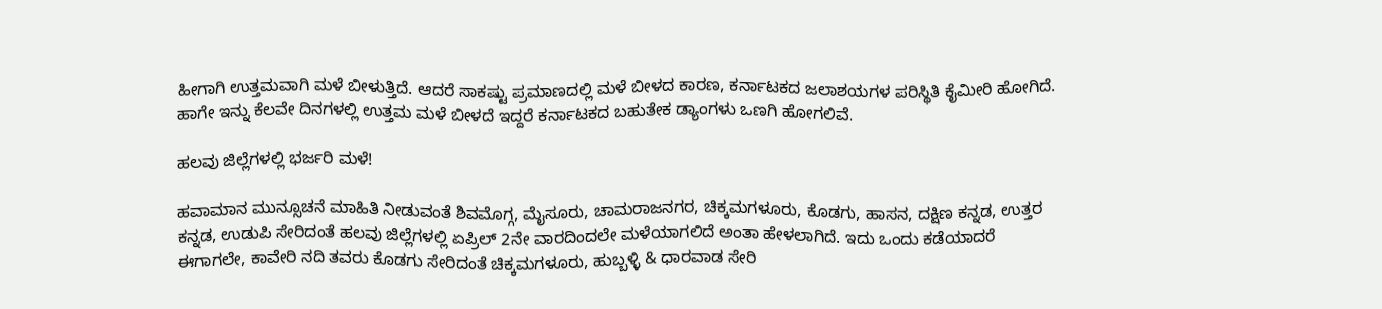ಹೀಗಾಗಿ ಉತ್ತಮವಾಗಿ ಮಳೆ ಬೀಳುತ್ತಿದೆ. ಆದರೆ ಸಾಕಷ್ಟು ಪ್ರಮಾಣದಲ್ಲಿ ಮಳೆ ಬೀಳದ ಕಾರಣ, ಕರ್ನಾಟಕದ ಜಲಾಶಯಗಳ ಪರಿಸ್ಥಿತಿ ಕೈಮೀರಿ ಹೋಗಿದೆ. ಹಾಗೇ ಇನ್ನು ಕೆಲವೇ ದಿನಗಳಲ್ಲಿ ಉತ್ತಮ ಮಳೆ ಬೀಳದೆ ಇದ್ದರೆ ಕರ್ನಾಟಕದ ಬಹುತೇಕ ಡ್ಯಾಂಗಳು ಒಣಗಿ ಹೋಗಲಿವೆ.

ಹಲವು ಜಿಲ್ಲೆಗಳಲ್ಲಿ ಭರ್ಜರಿ ಮಳೆ!

ಹವಾಮಾನ ಮುನ್ಸೂಚನೆ ಮಾಹಿತಿ ನೀಡುವಂತೆ ಶಿವಮೊಗ್ಗ, ಮೈಸೂರು, ಚಾಮರಾಜನಗರ, ಚಿಕ್ಕಮಗಳೂರು, ಕೊಡಗು, ಹಾಸನ, ದಕ್ಷಿಣ ಕನ್ನಡ, ಉತ್ತರ ಕನ್ನಡ, ಉಡುಪಿ ಸೇರಿದಂತೆ ಹಲವು ಜಿಲ್ಲೆಗಳಲ್ಲಿ ಏಪ್ರಿಲ್ 2ನೇ ವಾರದಿಂದಲೇ ಮಳೆಯಾಗಲಿದೆ ಅಂತಾ ಹೇಳಲಾಗಿದೆ. ಇದು ಒಂದು ಕಡೆಯಾದರೆ ಈಗಾಗಲೇ, ಕಾವೇರಿ ನದಿ ತವರು ಕೊಡಗು ಸೇರಿದಂತೆ ಚಿಕ್ಕಮಗಳೂರು, ಹುಬ್ಬಳ್ಳಿ & ಧಾರವಾಡ ಸೇರಿ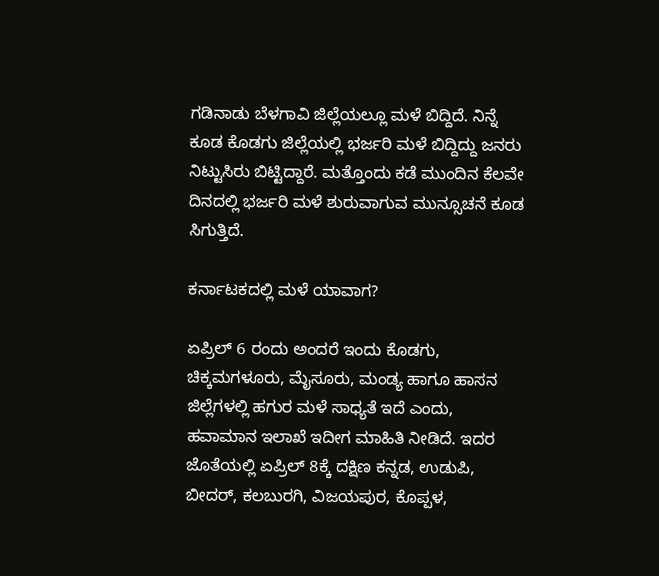ಗಡಿನಾಡು ಬೆಳಗಾವಿ ಜಿಲ್ಲೆಯಲ್ಲೂ ಮಳೆ ಬಿದ್ದಿದೆ. ನಿನ್ನೆ ಕೂಡ ಕೊಡಗು ಜಿಲ್ಲೆಯಲ್ಲಿ ಭರ್ಜರಿ ಮಳೆ ಬಿದ್ದಿದ್ದು ಜನರು ನಿಟ್ಟುಸಿರು ಬಿಟ್ಟಿದ್ದಾರೆ. ಮತ್ತೊಂದು ಕಡೆ ಮುಂದಿನ ಕೆಲವೇ ದಿನದಲ್ಲಿ ಭರ್ಜರಿ ಮಳೆ ಶುರುವಾಗುವ ಮುನ್ಸೂಚನೆ ಕೂಡ ಸಿಗುತ್ತಿದೆ.

ಕರ್ನಾಟಕದಲ್ಲಿ ಮಳೆ ಯಾವಾಗ?

ಏಪ್ರಿಲ್ 6 ರಂದು ಅಂದರೆ ಇಂದು ಕೊಡಗು, ಚಿಕ್ಕಮಗಳೂರು, ಮೈಸೂರು, ಮಂಡ್ಯ ಹಾಗೂ ಹಾಸನ ಜಿಲ್ಲೆಗಳಲ್ಲಿ ಹಗುರ ಮಳೆ ಸಾಧ್ಯತೆ ಇದೆ ಎಂದು, ಹವಾಮಾನ ಇಲಾಖೆ ಇದೀಗ ಮಾಹಿತಿ ನೀಡಿದೆ. ಇದರ ಜೊತೆಯಲ್ಲಿ ಏಪ್ರಿಲ್ 8ಕ್ಕೆ ದಕ್ಷಿಣ ಕನ್ನಡ, ಉಡುಪಿ, ಬೀದರ್, ಕಲಬುರಗಿ, ವಿಜಯಪುರ, ಕೊಪ್ಪಳ,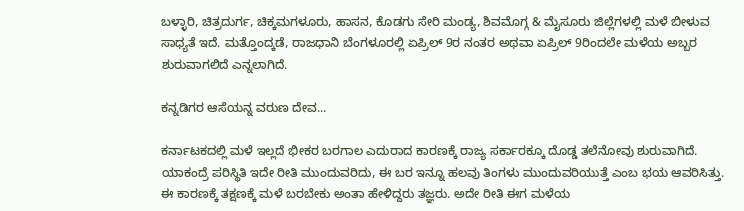ಬಳ್ಳಾರಿ, ಚಿತ್ರದುರ್ಗ, ಚಿಕ್ಕಮಗಳೂರು, ಹಾಸನ, ಕೊಡಗು ಸೇರಿ ಮಂಡ್ಯ, ಶಿವಮೊಗ್ಗ & ಮೈಸೂರು ಜಿಲ್ಲೆಗಳಲ್ಲಿ ಮಳೆ ಬೀಳುವ ಸಾಧ್ಯತೆ ಇದೆ. ಮತ್ತೊಂದ್ಕಡೆ, ರಾಜಧಾನಿ ಬೆಂಗಳೂರಲ್ಲಿ ಏಪ್ರಿಲ್ 9ರ ನಂತರ ಅಥವಾ ಏಪ್ರಿಲ್ 9ರಿಂದಲೇ ಮಳೆಯ ಅಬ್ಬರ ಶುರುವಾಗಲಿದೆ ಎನ್ನಲಾಗಿದೆ.

ಕನ್ನಡಿಗರ ಆಸೆಯನ್ನ ವರುಣ ದೇವ...

ಕರ್ನಾಟಕದಲ್ಲಿ ಮಳೆ ಇಲ್ಲದೆ ಭೀಕರ ಬರಗಾಲ ಎದುರಾದ ಕಾರಣಕ್ಕೆ ರಾಜ್ಯ ಸರ್ಕಾರಕ್ಕೂ ದೊಡ್ಡ ತಲೆನೋವು ಶುರುವಾಗಿದೆ. ಯಾಕಂದ್ರೆ ಪರಿಸ್ಥಿತಿ ಇದೇ ರೀತಿ ಮುಂದುವರಿದು, ಈ ಬರ ಇನ್ನೂ ಹಲವು ತಿಂಗಳು ಮುಂದುವರಿಯುತ್ತೆ ಎಂಬ ಭಯ ಆವರಿಸಿತ್ತು. ಈ ಕಾರಣಕ್ಕೆ ತಕ್ಷಣಕ್ಕೆ ಮಳೆ ಬರಬೇಕು ಅಂತಾ ಹೇಳಿದ್ದರು ತಜ್ಞರು. ಅದೇ ರೀತಿ ಈಗ ಮಳೆಯ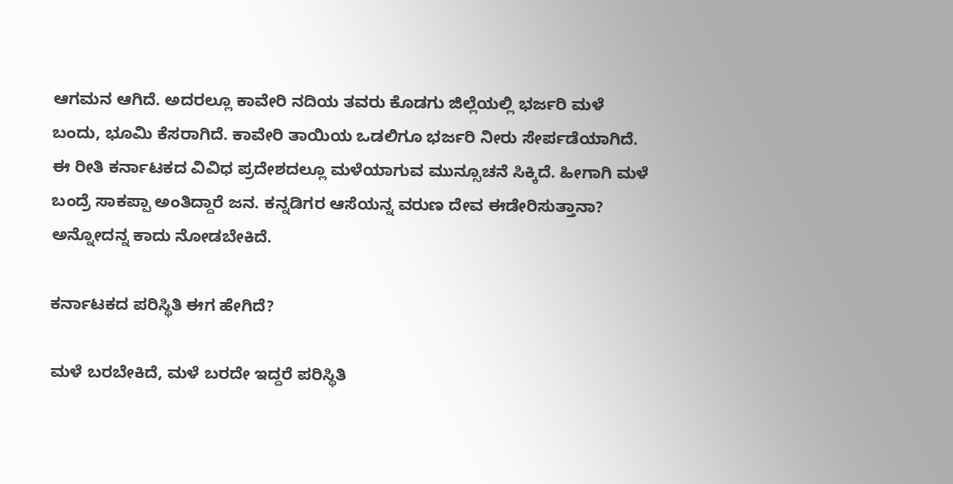ಆಗಮನ ಆಗಿದೆ. ಅದರಲ್ಲೂ ಕಾವೇರಿ ನದಿಯ ತವರು ಕೊಡಗು ಜಿಲ್ಲೆಯಲ್ಲಿ ಭರ್ಜರಿ ಮಳೆ ಬಂದು, ಭೂಮಿ ಕೆಸರಾಗಿದೆ. ಕಾವೇರಿ ತಾಯಿಯ ಒಡಲಿಗೂ ಭರ್ಜರಿ ನೀರು ಸೇರ್ಪಡೆಯಾಗಿದೆ. ಈ ರೀತಿ ಕರ್ನಾಟಕದ ವಿವಿಧ ಪ್ರದೇಶದಲ್ಲೂ ಮಳೆಯಾಗುವ ಮುನ್ಸೂಚನೆ ಸಿಕ್ಕಿದೆ. ಹೀಗಾಗಿ ಮಳೆ ಬಂದ್ರೆ ಸಾಕಪ್ಪಾ ಅಂತಿದ್ದಾರೆ ಜನ. ಕನ್ನಡಿಗರ ಆಸೆಯನ್ನ ವರುಣ ದೇವ ಈಡೇರಿಸುತ್ತಾನಾ? ಅನ್ನೋದನ್ನ ಕಾದು ನೋಡಬೇಕಿದೆ.

ಕರ್ನಾಟಕದ ಪರಿಸ್ಥಿತಿ ಈಗ ಹೇಗಿದೆ?

ಮಳೆ ಬರಬೇಕಿದೆ, ಮಳೆ ಬರದೇ ಇದ್ದರೆ ಪರಿಸ್ಥಿತಿ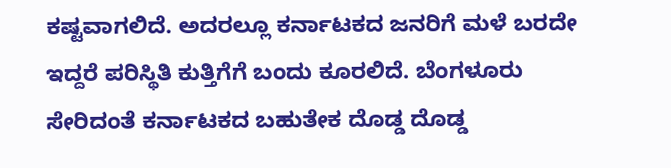ಕಷ್ಟವಾಗಲಿದೆ. ಅದರಲ್ಲೂ ಕರ್ನಾಟಕದ ಜನರಿಗೆ ಮಳೆ ಬರದೇ ಇದ್ದರೆ ಪರಿಸ್ಥಿತಿ ಕುತ್ತಿಗೆಗೆ ಬಂದು ಕೂರಲಿದೆ. ಬೆಂಗಳೂರು ಸೇರಿದಂತೆ ಕರ್ನಾಟಕದ ಬಹುತೇಕ ದೊಡ್ಡ ದೊಡ್ಡ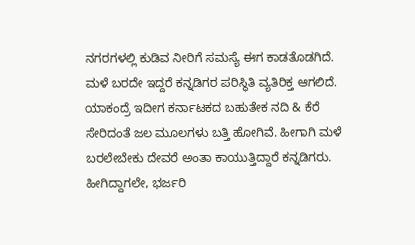ನಗರಗಳಲ್ಲಿ ಕುಡಿವ ನೀರಿಗೆ ಸಮಸ್ಯೆ ಈಗ ಕಾಡತೊಡಗಿದೆ. ಮಳೆ ಬರದೇ ಇದ್ದರೆ ಕನ್ನಡಿಗರ ಪರಿಸ್ಥಿತಿ ವ್ಯತಿರಿಕ್ತ ಆಗಲಿದೆ. ಯಾಕಂದ್ರೆ ಇದೀಗ ಕರ್ನಾಟಕದ ಬಹುತೇಕ ನದಿ & ಕೆರೆ ಸೇರಿದಂತೆ ಜಲ ಮೂಲಗಳು ಬತ್ತಿ ಹೋಗಿವೆ. ಹೀಗಾಗಿ ಮಳೆ ಬರಲೇಬೇಕು ದೇವರೆ ಅಂತಾ ಕಾಯುತ್ತಿದ್ದಾರೆ ಕನ್ನಡಿಗರು. ಹೀಗಿದ್ದಾಗಲೇ, ಭರ್ಜರಿ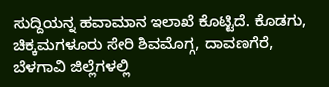ಸುದ್ದಿಯನ್ನ ಹವಾಮಾನ ಇಲಾಖೆ ಕೊಟ್ಟಿದೆ. ಕೊಡಗು, ಚಿಕ್ಕಮಗಳೂರು ಸೇರಿ ಶಿವಮೊಗ್ಗ, ದಾವಣಗೆರೆ, ಬೆಳಗಾವಿ ಜಿಲ್ಲೆಗಳಲ್ಲಿ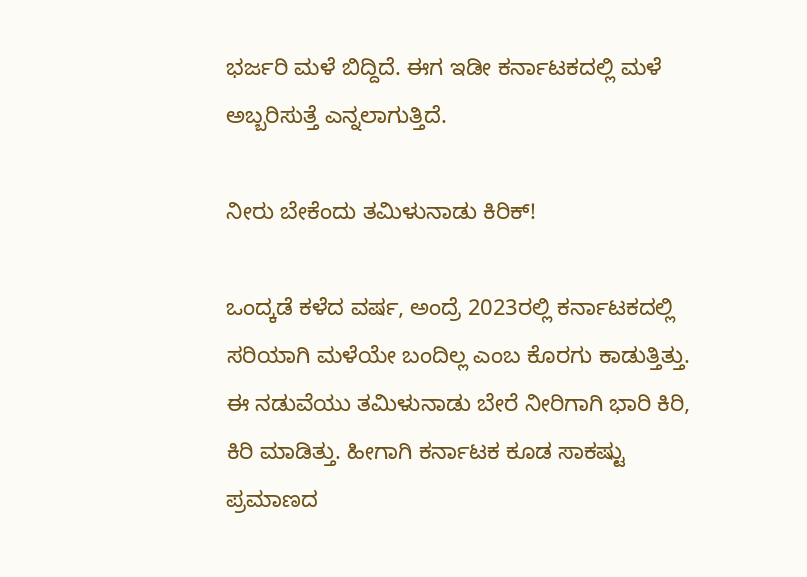ಭರ್ಜರಿ ಮಳೆ ಬಿದ್ದಿದೆ. ಈಗ ಇಡೀ ಕರ್ನಾಟಕದಲ್ಲಿ ಮಳೆ ಅಬ್ಬರಿಸುತ್ತೆ ಎನ್ನಲಾಗುತ್ತಿದೆ.

ನೀರು ಬೇಕೆಂದು ತಮಿಳುನಾಡು ಕಿರಿಕ್!

ಒಂದ್ಕಡೆ ಕಳೆದ ವರ್ಷ, ಅಂದ್ರೆ 2023ರಲ್ಲಿ ಕರ್ನಾಟಕದಲ್ಲಿ ಸರಿಯಾಗಿ ಮಳೆಯೇ ಬಂದಿಲ್ಲ ಎಂಬ ಕೊರಗು ಕಾಡುತ್ತಿತ್ತು. ಈ ನಡುವೆಯು ತಮಿಳುನಾಡು ಬೇರೆ ನೀರಿಗಾಗಿ ಭಾರಿ ಕಿರಿ, ಕಿರಿ ಮಾಡಿತ್ತು. ಹೀಗಾಗಿ ಕರ್ನಾಟಕ ಕೂಡ ಸಾಕಷ್ಟು ಪ್ರಮಾಣದ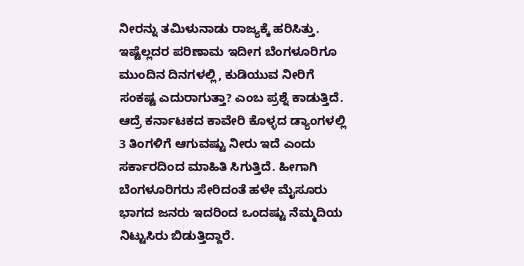ನೀರನ್ನು ತಮಿಳುನಾಡು ರಾಜ್ಯಕ್ಕೆ ಹರಿಸಿತ್ತು. ಇಷ್ಟೆಲ್ಲದರ ಪರಿಣಾಮ ಇದೀಗ ಬೆಂಗಳೂರಿಗೂ ಮುಂದಿನ ದಿನಗಳಲ್ಲಿ, ಕುಡಿಯುವ ನೀರಿಗೆ ಸಂಕಷ್ಟ ಎದುರಾಗುತ್ತಾ? ಎಂಬ ಪ್ರಶ್ನೆ ಕಾಡುತ್ತಿದೆ. ಆದ್ರೆ ಕರ್ನಾಟಕದ ಕಾವೇರಿ ಕೊಳ್ಳದ ಡ್ಯಾಂಗಳಲ್ಲಿ 3 ತಿಂಗಳಿಗೆ ಆಗುವಷ್ಟು ನೀರು ಇದೆ ಎಂದು ಸರ್ಕಾರದಿಂದ ಮಾಹಿತಿ ಸಿಗುತ್ತಿದೆ. ಹೀಗಾಗಿ ಬೆಂಗಳೂರಿಗರು ಸೇರಿದಂತೆ ಹಳೇ ಮೈಸೂರು ಭಾಗದ ಜನರು ಇದರಿಂದ ಒಂದಷ್ಟು ನೆಮ್ಮದಿಯ ನಿಟ್ಟುಸಿರು ಬಿಡುತ್ತಿದ್ದಾರೆ.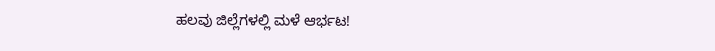ಹಲವು ಜಿಲ್ಲೆಗಳಲ್ಲಿ ಮಳೆ ಆರ್ಭಟ!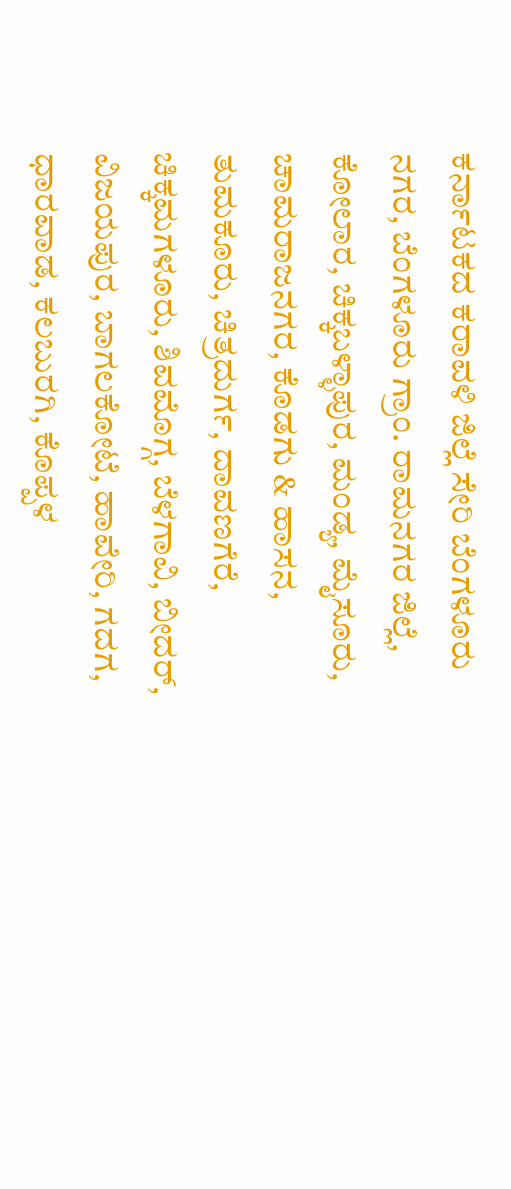ಕರ್ನಾಟಕದ ಕರಾವಳಿ ಜಿಲ್ಲೆ ಸೇರಿ ಬೆಂಗಳೂರು ನಗರ, ಬೆಂಗಳೂರು ಗ್ರಾಂ. ರಾಮನಗರ ಜಿಲ್ಲೆ, ಕೋಲಾರ, ಚಿಕ್ಕಬಳ್ಳಾಪುರ, ಮಂಡ್ಯ, ಮೈಸೂರು, ಚಾಮರಾಜನಗರ, ಕೊಡಗು & ಹಾಸನ, ತುಮಕೂರು, ಚಿತ್ರದುರ್ಗ, ದಾವಣಗೆರೆ, ಚಿಕ್ಕಮಗಳೂರು, ಶಿವಮೊಗ್ಗ, ಬೆಳಗಾವಿ, ಬೀದರ್, ವಿಜಯಪುರ, ಬಾಗಲಕೋಟೆ, ಹಾವೇರಿ, ಗದಗ, ಧಾರವಾಡ, ಕಲಬುರಗಿ, ಕೊಪ್ಪಳ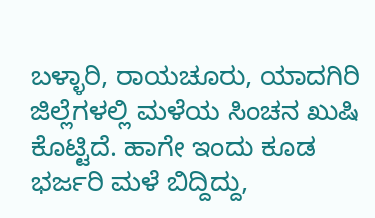ಬಳ್ಳಾರಿ, ರಾಯಚೂರು, ಯಾದಗಿರಿ ಜಿಲ್ಲೆಗಳಲ್ಲಿ ಮಳೆಯ ಸಿಂಚನ ಖುಷಿ ಕೊಟ್ಟಿದೆ. ಹಾಗೇ ಇಂದು ಕೂಡ ಭರ್ಜರಿ ಮಳೆ ಬಿದ್ದಿದ್ದು,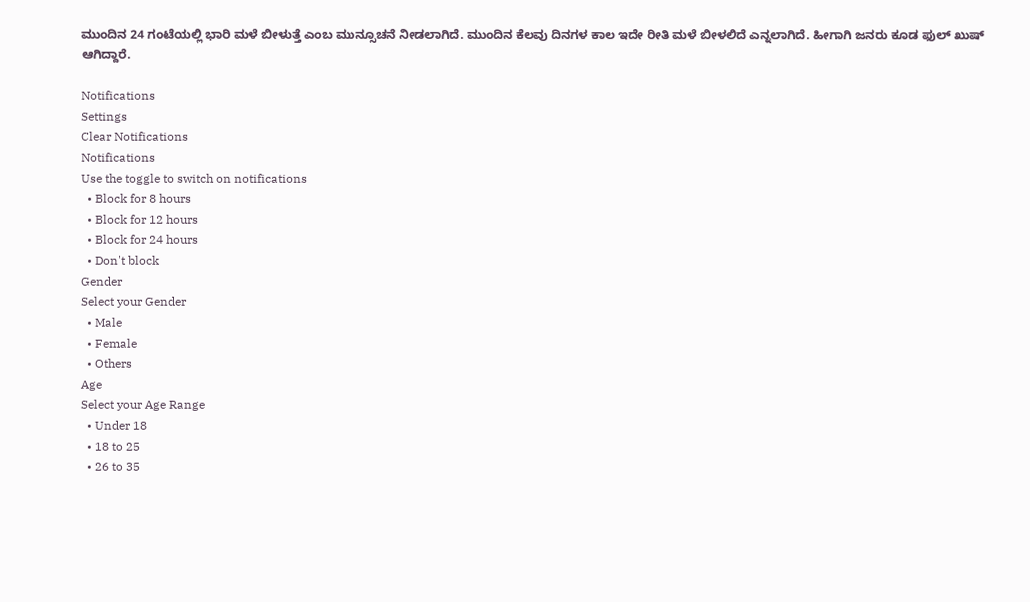ಮುಂದಿನ 24 ಗಂಟೆಯಲ್ಲಿ ಭಾರಿ ಮಳೆ ಬೀಳುತ್ತೆ ಎಂಬ ಮುನ್ಸೂಚನೆ ನೀಡಲಾಗಿದೆ. ಮುಂದಿನ ಕೆಲವು ದಿನಗಳ ಕಾಲ ಇದೇ ರೀತಿ ಮಳೆ ಬೀಳಲಿದೆ ಎನ್ನಲಾಗಿದೆ. ಹೀಗಾಗಿ ಜನರು ಕೂಡ ಫುಲ್ ಖುಷ್ ಆಗಿದ್ದಾರೆ.

Notifications
Settings
Clear Notifications
Notifications
Use the toggle to switch on notifications
  • Block for 8 hours
  • Block for 12 hours
  • Block for 24 hours
  • Don't block
Gender
Select your Gender
  • Male
  • Female
  • Others
Age
Select your Age Range
  • Under 18
  • 18 to 25
  • 26 to 35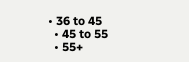• 36 to 45
  • 45 to 55
  • 55+